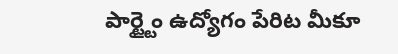పార్ట్టైం ఉద్యోగం పేరిట మీకూ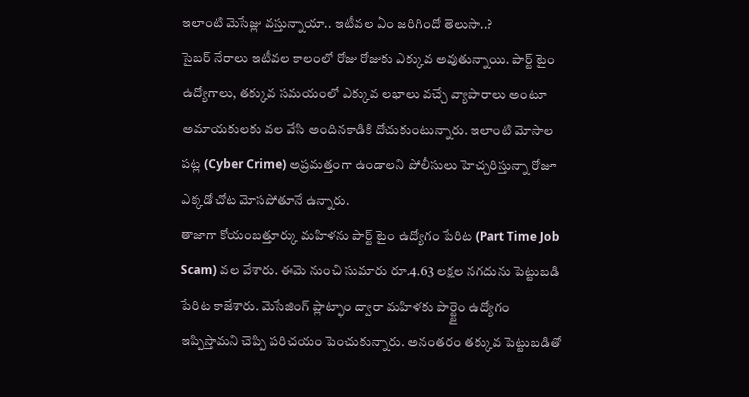ఇలాంటి మెసేజ్లు వస్తున్నాయా.. ఇటీవల ఏం జరిగిందో తెలుసా..?
సైబర్ నేరాలు ఇటీవల కాలంలో రోజు రోజుకు ఎక్కువ అవుతున్నాయి. పార్ట్ టైం ఉద్యోగాలు, తక్కువ సమయంలో ఎక్కువ లభాలు వచ్చే వ్యాపారాలు అంటూ అమాయకులకు వల వేసి అందినకాడికి దోచుకుంటున్నారు. ఇలాంటి మోసాల పట్ల (Cyber Crime) అప్రమత్తంగా ఉండాలని పోలీసులు హెచ్చరిస్తున్నా రోజూ ఎక్కడో చోట మోసపోతూనే ఉన్నారు.
తాజాగా కోయంబత్తూర్కు మహిళను పార్ట్ టైం ఉద్యోగం పేరిట (Part Time Job Scam) వల వేశారు. ఈమె నుంచి సుమారు రూ.4.63 లక్షల నగదును పెట్టుబడి పేరిట కాజేశారు. మెసేజింగ్ ప్లాట్ఫాం ద్వారా మహిళకు పార్ట్టైం ఉద్యోగం ఇప్పిస్తామని చెప్పి పరిచయం పెంచుకున్నారు. అనంతరం తక్కువ పెట్టుబడితో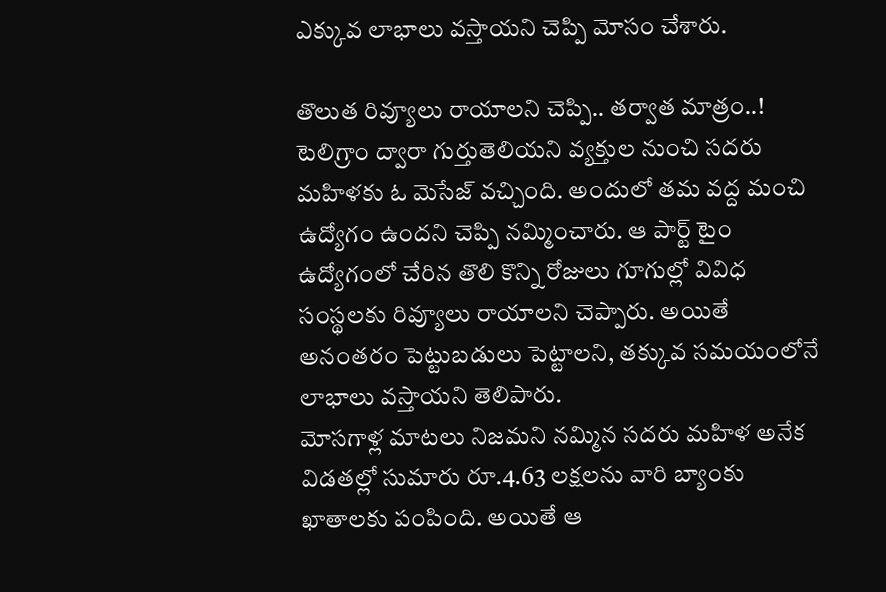ఎక్కువ లాభాలు వస్తాయని చెప్పి మోసం చేశారు.

తొలుత రివ్యూలు రాయాలని చెప్పి.. తర్వాత మాత్రం..!
టెలిగ్రాం ద్వారా గుర్తుతెలియని వ్యక్తుల నుంచి సదరు మహిళకు ఓ మెసేజ్ వచ్చింది. అందులో తమ వద్ద మంచి ఉద్యోగం ఉందని చెప్పి నమ్మించారు. ఆ పార్ట్ టైం ఉద్యోగంలో చేరిన తొలి కొన్ని రోజులు గూగుల్లో వివిధ సంస్థలకు రివ్యూలు రాయాలని చెప్పారు. అయితే అనంతరం పెట్టుబడులు పెట్టాలని, తక్కువ సమయంలోనే లాభాలు వస్తాయని తెలిపారు.
మోసగాళ్ల మాటలు నిజమని నమ్మిన సదరు మహిళ అనేక విడతల్లో సుమారు రూ.4.63 లక్షలను వారి బ్యాంకు ఖాతాలకు పంపింది. అయితే ఆ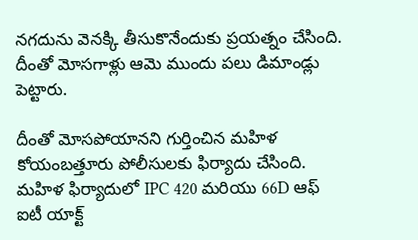నగదును వెనక్కి తీసుకొనేందుకు ప్రయత్నం చేసింది. దీంతో మోసగాళ్లు ఆమె ముందు పలు డిమాండ్లు పెట్టారు.

దీంతో మోసపోయానని గుర్తించిన మహిళ కోయంబత్తూరు పోలీసులకు ఫిర్యాదు చేసింది. మహిళ ఫిర్యాదులో IPC 420 మరియు 66D ఆఫ్ ఐటీ యాక్ట్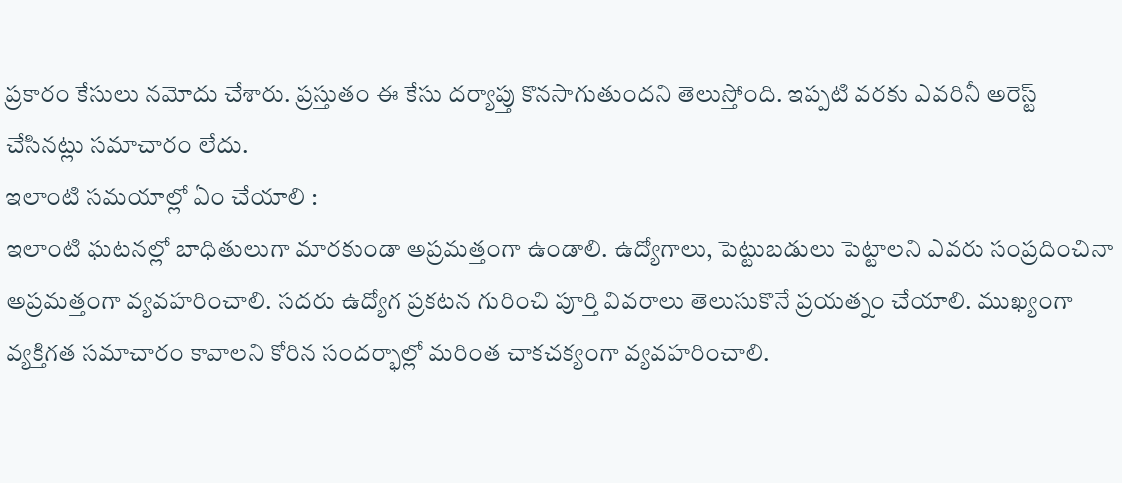ప్రకారం కేసులు నమోదు చేశారు. ప్రస్తుతం ఈ కేసు దర్యాప్తు కొనసాగుతుందని తెలుస్తోంది. ఇప్పటి వరకు ఎవరినీ అరెస్ట్ చేసినట్లు సమాచారం లేదు.
ఇలాంటి సమయాల్లో ఏం చేయాలి :
ఇలాంటి ఘటనల్లో బాధితులుగా మారకుండా అప్రమత్తంగా ఉండాలి. ఉద్యోగాలు, పెట్టుబడులు పెట్టాలని ఎవరు సంప్రదించినా అప్రమత్తంగా వ్యవహరించాలి. సదరు ఉద్యోగ ప్రకటన గురించి పూర్తి వివరాలు తెలుసుకొనే ప్రయత్నం చేయాలి. ముఖ్యంగా వ్యక్తిగత సమాచారం కావాలని కోరిన సందర్భాల్లో మరింత చాకచక్యంగా వ్యవహరించాలి.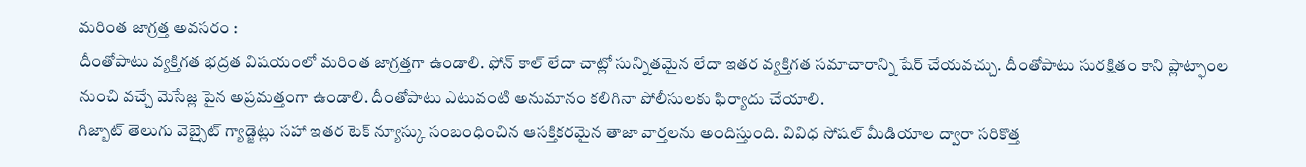మరింత జాగ్రత్త అవసరం :
దీంతోపాటు వ్యక్తిగత భద్రత విషయంలో మరింత జాగ్రత్తగా ఉండాలి. ఫోన్ కాల్ లేదా చాట్లో సున్నితమైన లేదా ఇతర వ్యక్తిగత సమాచారాన్ని షేర్ చేయవచ్చు. దీంతోపాటు సురక్షితం కాని ప్లాట్ఫాంల నుంచి వచ్చే మెసేజ్ల పైన అప్రమత్తంగా ఉండాలి. దీంతోపాటు ఎటువంటి అనుమానం కలిగినా పోలీసులకు ఫిర్యాదు చేయాలి.
గిజ్బాట్ తెలుగు వెబ్సైట్ గ్యాడ్జెట్లు సహా ఇతర టెక్ న్యూస్కు సంబంధించిన ఆసక్తికరమైన తాజా వార్తలను అందిస్తుంది. వివిధ సోషల్ మీడియాల ద్వారా సరికొత్త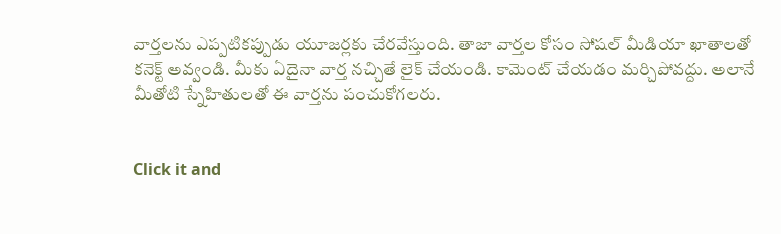వార్తలను ఎప్పటికప్పుడు యూజర్లకు చేరవేస్తుంది. తాజా వార్తల కోసం సోషల్ మీడియా ఖాతాలతో కనెక్ట్ అవ్వండి. మీకు ఏదైనా వార్త నచ్చితే లైక్ చేయండి. కామెంట్ చేయడం మర్చిపోవద్దు. అలానే మీతోటి స్నేహితులతో ఈ వార్తను పంచుకోగలరు.


Click it and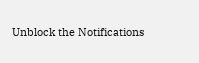Unblock the Notifications